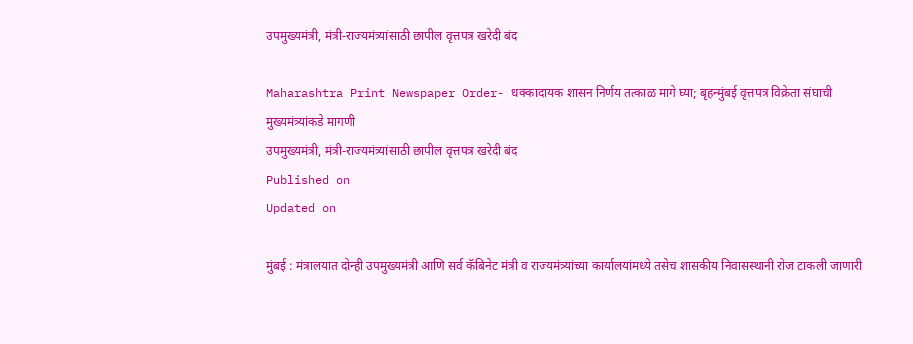उपमुख्यमंत्री, मंत्री-राज्यमंत्र्यांसाठी छापील वृत्तपत्र खरेदी बंद

Maharashtra Print Newspaper Order- धक्कादायक शासन निर्णय तत्काळ मागे घ्या; बृहन्मुंबई वृत्तपत्र विक्रेता संघाची मुख्यमंत्र्यांकडे मागणी
उपमुख्यमंत्री, मंत्री-राज्यमंत्र्यांसाठी छापील वृत्तपत्र खरेदी बंद
Published on
Updated on

मुंबई : मंत्रालयात दोन्ही उपमुख्यमंत्री आणि सर्व कॅबिनेट मंत्री व राज्यमंत्र्यांच्या कार्यालयांमध्ये तसेच शासकीय निवासस्थानी रोज टाकली जाणारी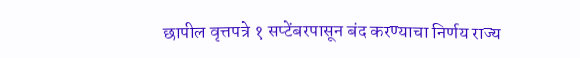छापील वृत्तपत्रे १ सप्टेंबरपासून बंद करण्याचा निर्णय राज्य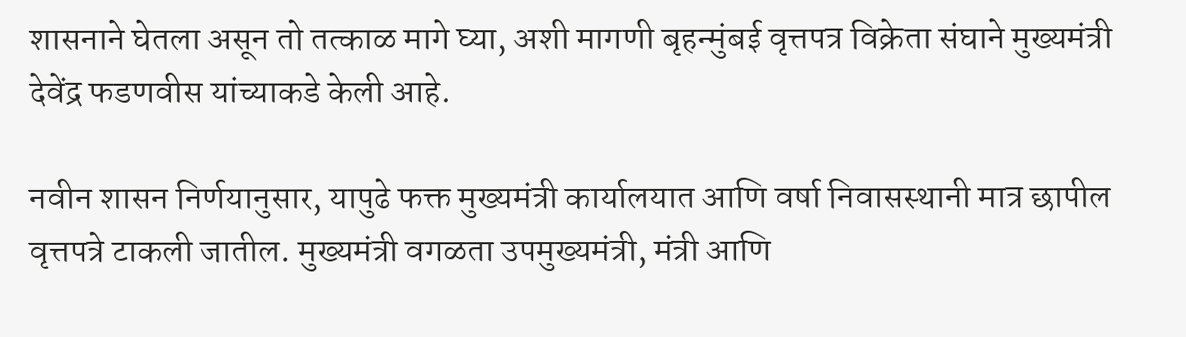शासनाने घेतला असून तो तत्काळ मागे घ्या, अशी मागणी बृहन्मुंबई वृत्तपत्र विक्रेता संघाने मुख्यमंत्री देवेंद्र फडणवीस यांच्याकडे केली आहे.

नवीन शासन निर्णयानुसार, यापुढे फक्त मुख्यमंत्री कार्यालयात आणि वर्षा निवासस्थानी मात्र छापील वृत्तपत्रे टाकली जातील. मुख्यमंत्री वगळता उपमुख्यमंत्री, मंत्री आणि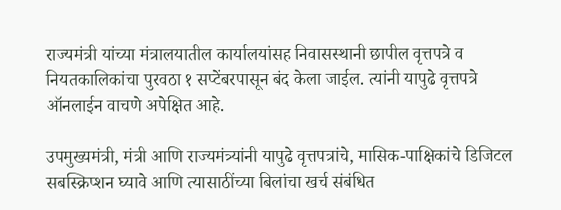राज्यमंत्री यांच्या मंत्रालयातील कार्यालयांसह निवासस्थानी छापील वृत्तपत्रे व नियतकालिकांचा पुरवठा १ सप्टेंबरपासून बंद केला जाईल. त्यांनी यापुढे वृत्तपत्रे ऑनलाईन वाचणे अपेक्षित आहे.

उपमुख्यमंत्री, मंत्री आणि राज्यमंत्र्यांनी यापुढे वृत्तपत्रांचे, मासिक-पाक्षिकांचे डिजिटल सबस्क्रिप्शन घ्यावे आणि त्यासाठींच्या बिलांचा खर्च संबंधित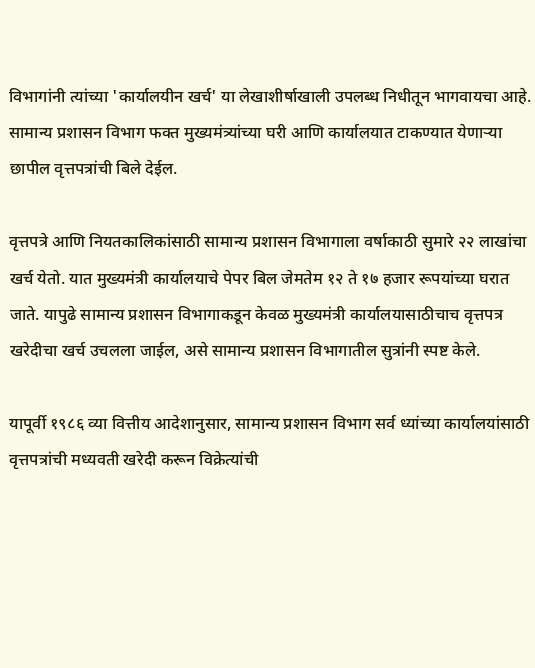विभागांनी त्यांच्या 'कार्यालयीन खर्च' या लेखाशीर्षाखाली उपलब्ध निधीतून भागवायचा आहे. सामान्य प्रशासन विभाग फक्त मुख्यमंत्र्यांच्या घरी आणि कार्यालयात टाकण्यात येणाऱ्या छापील वृत्तपत्रांची बिले देईल.

वृत्तपत्रे आणि नियतकालिकांसाठी सामान्य प्रशासन विभागाला वर्षाकाठी सुमारे २२ लाखांचा खर्च येतो. यात मुख्यमंत्री कार्यालयाचे पेपर बिल जेमतेम १२ ते १७ हजार रूपयांच्या घरात जाते. यापुढे सामान्य प्रशासन विभागाकडून केवळ मुख्यमंत्री कार्यालयासाठीचाच वृत्तपत्र खरेदीचा खर्च उचलला जाईल, असे सामान्य प्रशासन विभागातील सुत्रांनी स्पष्ट केले.

यापूर्वी १९८६ व्या वित्तीय आदेशानुसार, सामान्य प्रशासन विभाग सर्व ध्यांच्या कार्यालयांसाठी वृत्तपत्रांची मध्यवती खरेदी करून विक्रेत्यांची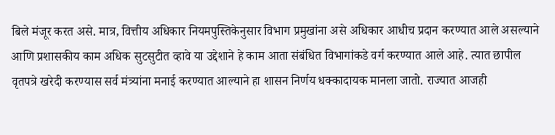बिले मंजूर करत असे. मात्र, वित्तीय अधिकार नियमपुस्तिकेनुसार विभाग प्रमुखांना असे अधिकार आधीच प्रदान करण्यात आले असल्याने आणि प्रशासकीय काम अधिक सुटसुटीत व्हावे या उद्देशाने हे काम आता संबंधित विभागांकडे वर्ग करण्यात आले आहे. त्यात छापील वृतपत्रे खरेदी करण्यास सर्व मंत्र्यांना मनाई करण्यात आल्याने हा शासन निर्णय धक्कादायक मानला जातो. राज्यात आजही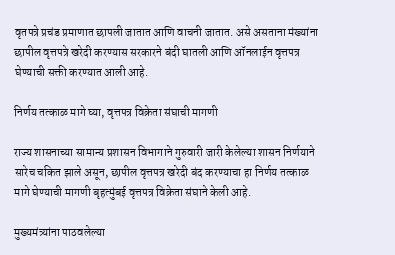वृतपत्रे प्रचंड प्रमाणात छापली जातात आणि वाचनी जातात. असे असताना मंख्यांना छापील वृत्तपत्रे खरेदी करण्यास सरकारने बंदी घातली आणि ऑनलाईन वृत्तपत्र घेण्याची सक्ती करण्यात आली आहे.

निर्णय तत्काळ मागे घ्या, वृत्तपत्र विक्रेता संघाची मागणी

राज्य शासनाच्या सामान्य प्रशासन विभागाने गुरुवारी जारी केलेल्या शासन निर्णयाने सारेच चकित झाले असून, छापील वृत्तपत्र खरेदी बंद करण्याचा हा निर्णय तत्काळ मागे घेण्याची मागणी बृहत्मुंबई वृत्तपत्र विक्रेता संघाने केली आहे.

मुख्यमंत्र्यांना पाठवलेल्या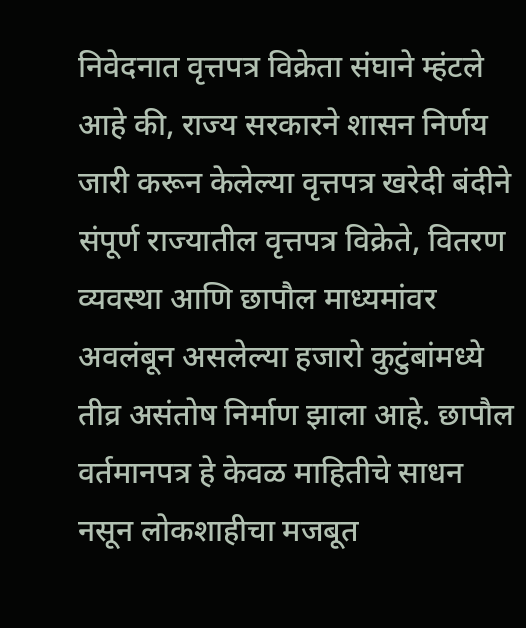निवेदनात वृत्तपत्र विक्रेता संघाने म्हंटले आहे की, राज्य सरकारने शासन निर्णय जारी करून केलेल्या वृत्तपत्र खरेदी बंदीने संपूर्ण राज्यातील वृत्तपत्र विक्रेते, वितरण व्यवस्था आणि छापौल माध्यमांवर अवलंबून असलेल्या हजारो कुटुंबांमध्ये तीव्र असंतोष निर्माण झाला आहे. छापौल वर्तमानपत्र हे केवळ माहितीचे साधन नसून लोकशाहीचा मजबूत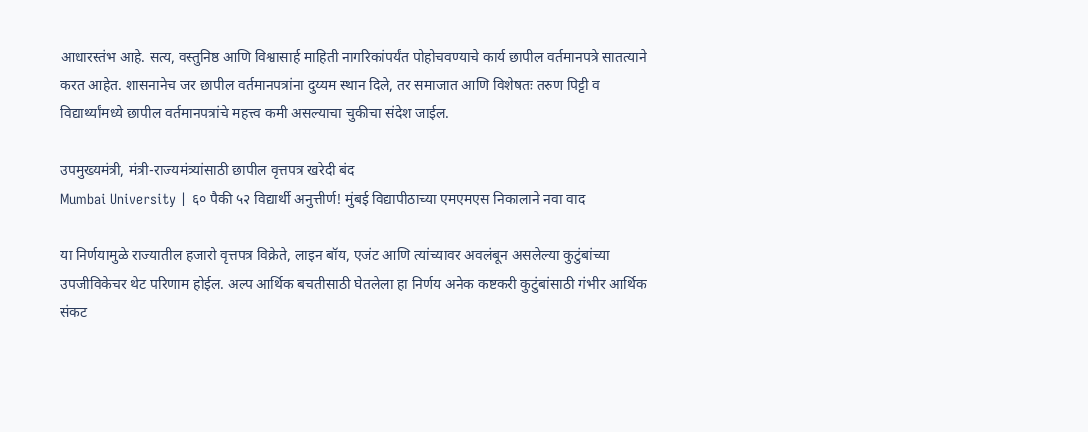आधारस्तंभ आहे. सत्य, वस्तुनिष्ठ आणि विश्वासार्ह माहिती नागरिकांपर्यंत पोहोचवण्याचे कार्य छापील वर्तमानपत्रे सातत्याने करत आहेत. शासनानेच जर छापील वर्तमानपत्रांना दुय्यम स्थान दिले, तर समाजात आणि विशेषतः तरुण पिट्टी व विद्यार्थ्यांमध्ये छापील वर्तमानपत्रांचे महत्त्व कमी असल्याचा चुकीचा संदेश जाईल.

उपमुख्यमंत्री, मंत्री-राज्यमंत्र्यांसाठी छापील वृत्तपत्र खरेदी बंद
Mumbai University | ६० पैकी ५२ विद्यार्थी अनुत्तीर्ण! मुंबई विद्यापीठाच्या एमएमएस निकालाने नवा वाद

या निर्णयामुळे राज्यातील हजारो वृत्तपत्र विक्रेते, लाइन बॉय, एजंट आणि त्यांच्यावर अवलंबून असलेल्या कुटुंबांच्या उपजीविकेचर थेट परिणाम होईल. अल्प आर्थिक बचतीसाठी घेतलेला हा निर्णय अनेक कष्टकरी कुटुंबांसाठी गंभीर आर्थिक संकट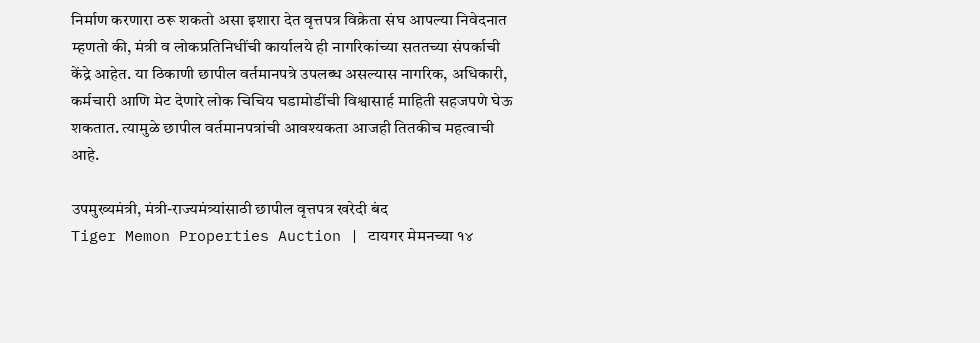निर्माण करणारा ठरू शकतो असा इशारा देत वृत्तपत्र विक्रेता संघ आपल्या निवेदनात म्हणतो की, मंत्री व लोकप्रतिनिधींची कार्यालये ही नागरिकांच्या सततच्या संपर्काची केंद्रे आहेत. या ठिकाणी छापील वर्तमानपत्रे उपलब्ध असल्यास नागरिक, अधिकारी, कर्मचारी आणि मेट देणारे लोक चिचिय घडामोडींची विश्वासार्ह माहिती सहजपणे घेऊ शकतात. त्यामुळे छापील वर्तमानपत्रांची आवश्यकता आजही तितकीच महत्वाची आहे.

उपमुख्यमंत्री, मंत्री-राज्यमंत्र्यांसाठी छापील वृत्तपत्र खरेदी बंद
Tiger Memon Properties Auction | टायगर मेमनच्या १४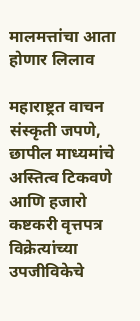मालमत्तांचा आता होणार लिलाव

महाराष्ट्रत वाचन संस्कृती जपणे, छापील माध्यमांचे अस्तित्व टिकवणे आणि हजारो कष्टकरी वृत्तपत्र विक्रेत्यांच्या उपजीविकेचे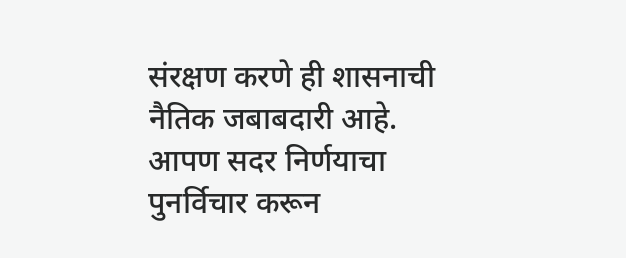संरक्षण करणे ही शासनाची नैतिक जबाबदारी आहे. आपण सदर निर्णयाचा पुनर्विचार करून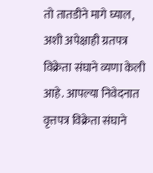तो तातडीने मागे घ्याल, अशी अपेक्षाही ग्रतपत्र विक्रेता संघाने व्यणा केली आहे. आपल्या निवेदनात वृत्तपत्र विक्रेता संघाने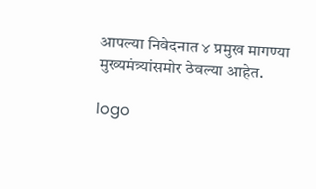आपल्या निवेद‌नात ४ प्रमुख मागण्या मुख्यमंत्र्यांसमोर ठेवल्या आहेत.

logo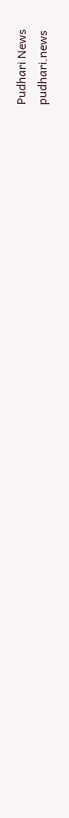Pudhari News
pudhari.news